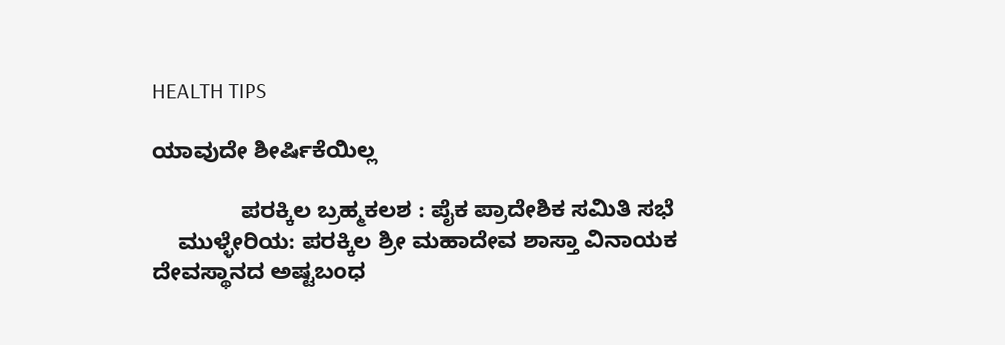HEALTH TIPS

ಯಾವುದೇ ಶೀರ್ಷಿಕೆಯಿಲ್ಲ

              ಪರಕ್ಕಿಲ ಬ್ರಹ್ಮಕಲಶ : ಪೈಕ ಪ್ರಾದೇಶಿಕ ಸಮಿತಿ ಸಭೆ
    ಮುಳ್ಳೇರಿಯ: ಪರಕ್ಕಿಲ ಶ್ರೀ ಮಹಾದೇವ ಶಾಸ್ತಾ ವಿನಾಯಕ ದೇವಸ್ಥಾನದ ಅಷ್ಟಬಂಧ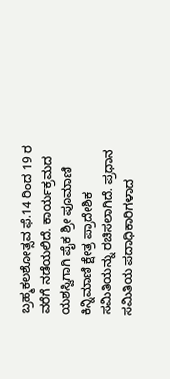ಬ್ರಹ್ಮಕಲಶೋತ್ಸವ ಫೆ.14 ರಿಂದ 19 ರ ವರೆಗೆ ನಡೆಯಲಿದೆ. ಕಾರ್ಯಕ್ರಮದ ಯಶಸ್ವಿಗಾಗಿ ಪೈಕ ಶ್ರೀ ಪೂಮಾಣಿ ಕಿನ್ನಿಮಾಣಿ ಕ್ಷೇತ್ರ ಪ್ರಾದೇಶಿಕ ಸಮಿತಿಯನ್ನು ರಚಿಸಲಾಗಿದೆ. ಪ್ರಧಾನ ಸಮಿತಿಯ ಪದಾಧಿಕಾರಿಗಳಾದ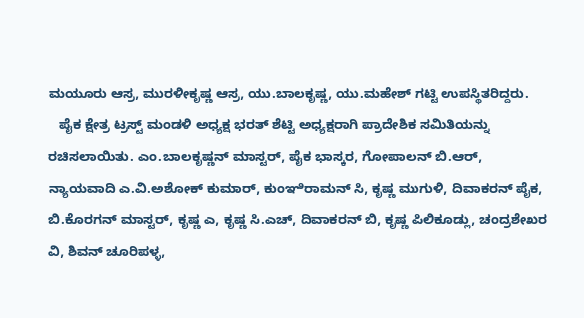ಮಯೂರು ಆಸ್ರ, ಮುರಳೀಕೃಷ್ಣ ಆಸ್ರ, ಯು.ಬಾಲಕೃಷ್ಣ, ಯು.ಮಹೇಶ್ ಗಟ್ಟಿ ಉಪಸ್ಥಿತರಿದ್ದರು.
   ಪೈಕ ಕ್ಷೇತ್ರ ಟ್ರಸ್ಟ್ ಮಂಡಳಿ ಅಧ್ಯಕ್ಷ ಭರತ್ ಶೆಟ್ಟಿ ಅಧ್ಯಕ್ಷರಾಗಿ ಪ್ರಾದೇಶಿಕ ಸಮಿತಿಯನ್ನು ರಚಿಸಲಾಯಿತು. ಎಂ.ಬಾಲಕೃಷ್ಣನ್ ಮಾಸ್ಟರ್, ಪೈಕ ಭಾಸ್ಕರ, ಗೋಪಾಲನ್ ಬಿ.ಆರ್, ನ್ಯಾಯವಾದಿ ಎ.ವಿ.ಅಶೋಕ್ ಕುಮಾರ್, ಕುಂಞಿರಾಮನ್ ಸಿ, ಕೃಷ್ಣ ಮುಗುಳಿ, ದಿವಾಕರನ್ ಪೈಕ, ಬಿ.ಕೊರಗನ್ ಮಾಸ್ಟರ್, ಕೃಷ್ಣ ಎ, ಕೃಷ್ಣ ಸಿ.ಎಚ್, ದಿವಾಕರನ್ ಬಿ, ಕೃಷ್ಣ ಪಿಲಿಕೂಡ್ಲು, ಚಂದ್ರಶೇಖರ ವಿ, ಶಿವನ್ ಚೂರಿಪಳ್ಳ,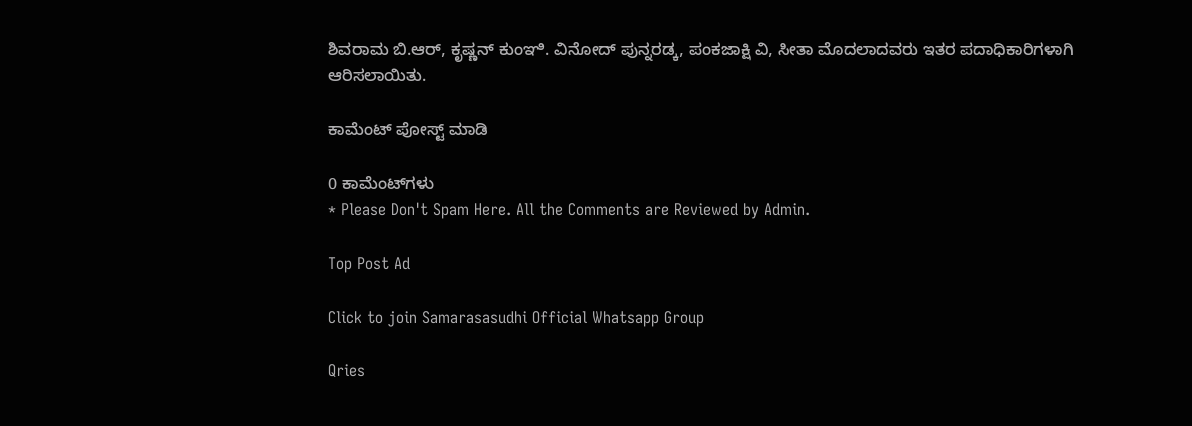ಶಿವರಾಮ ಬಿ.ಆರ್, ಕೃಷ್ಣನ್ ಕುಂಞಿ. ವಿನೋದ್ ಪುನ್ನರಡ್ಕ, ಪಂಕಜಾಕ್ಷಿ ವಿ, ಸೀತಾ ಮೊದಲಾದವರು ಇತರ ಪದಾಧಿಕಾರಿಗಳಾಗಿ ಆರಿಸಲಾಯಿತು.

ಕಾಮೆಂಟ್‌‌ ಪೋಸ್ಟ್‌ ಮಾಡಿ

0 ಕಾಮೆಂಟ್‌ಗಳು
* Please Don't Spam Here. All the Comments are Reviewed by Admin.

Top Post Ad

Click to join Samarasasudhi Official Whatsapp Group

Qries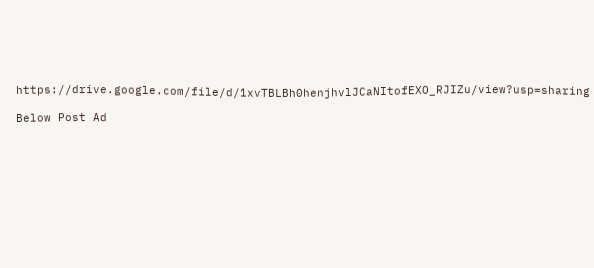https://drive.google.com/file/d/1xvTBLBh0henjhvlJCaNItofEXO_RJIZu/view?usp=sharing

Below Post Ad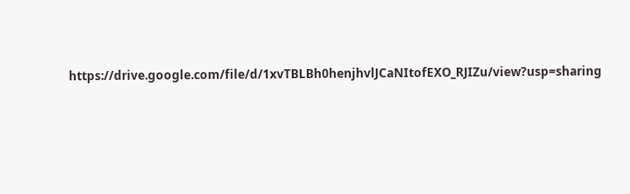https://drive.google.com/file/d/1xvTBLBh0henjhvlJCaNItofEXO_RJIZu/view?usp=sharing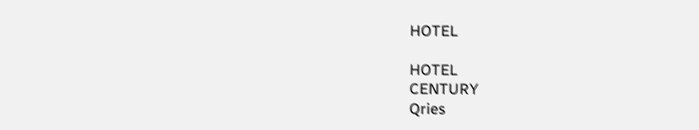HOTEL

HOTEL
CENTURY
Qries